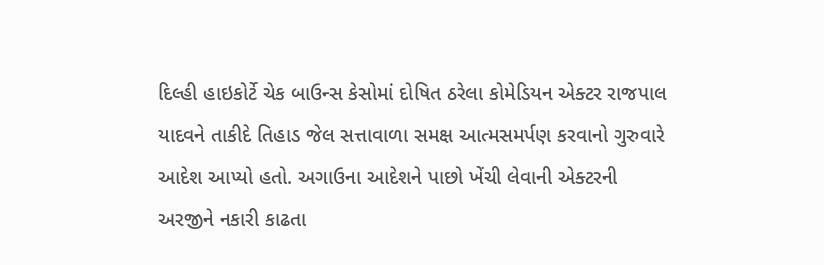દિલ્હી હાઇકોર્ટે ચેક બાઉન્સ કેસોમાં દોષિત ઠરેલા કોમેડિયન એક્ટર રાજપાલ યાદવને તાકીદે તિહાડ જેલ સત્તાવાળા સમક્ષ આત્મસમર્પણ કરવાનો ગુરુવારે આદેશ આપ્યો હતો. અગાઉના આદેશને પાછો ખેંચી લેવાની એક્ટરની અરજીને નકારી કાઢતા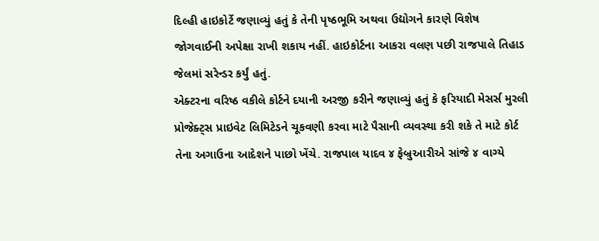દિલ્હી હાઇકોર્ટે જણાવ્યું હતું કે તેની પૃષ્ઠભૂમિ અથવા ઉદ્યોગને કારણે વિશેષ જોગવાઈની અપેક્ષા રાખી શકાય નહીં. હાઇકોર્ટના આકરા વલણ પછી રાજપાલે તિહાડ જેલમાં સરેન્ડર કર્યું હતું.
એક્ટરના વરિષ્ઠ વકીલે કોર્ટને દયાની અરજી કરીને જણાવ્યું હતું કે ફરિયાદી મેસર્સ મુરલી પ્રોજેક્ટ્સ પ્રાઇવેટ લિમિટેડને ચૂકવણી કરવા માટે પૈસાની વ્યવસ્થા કરી શકે તે માટે કોર્ટ તેના અગાઉના આદેશને પાછો ખેંચે. રાજપાલ યાદવ ૪ ફેબ્રુઆરીએ સાંજે ૪ વાગ્યે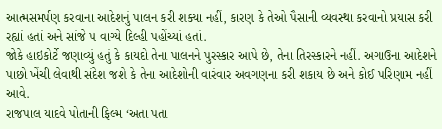આત્મસમર્પણ કરવાના આદેશનું પાલન કરી શક્યા નહીં, કારણ કે તેઓ પૈસાની વ્યવસ્થા કરવાનો પ્રયાસ કરી રહ્યાં હતાં અને સાંજે ૫ વાગ્યે દિલ્હી પહોંચ્યાં હતાં.
જોકે હાઇકોર્ટે જણાવ્યું હતું કે કાયદો તેના પાલનને પુરસ્કાર આપે છે, તેના તિરસ્કારને નહીં. અગાઉના આદેશને પાછો ખેંચી લેવાથી સંદેશ જશે કે તેના આદેશોની વારંવાર અવગણના કરી શકાય છે અને કોઈ પરિણામ નહીં આવે.
રાજપાલ યાદવે પોતાની ફિલ્મ ‘અતા પતા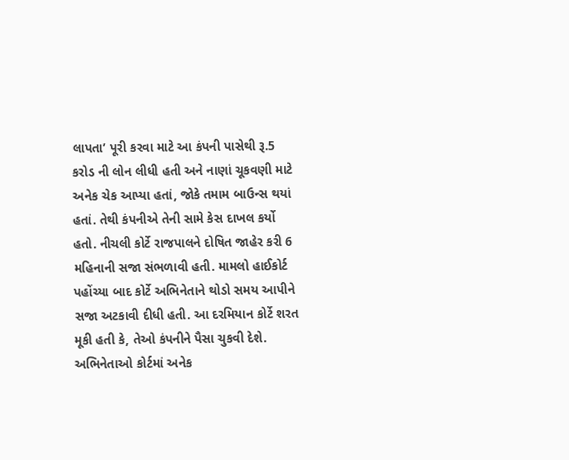લાપતા’ પૂરી કરવા માટે આ કંપની પાસેથી રૂ.5 કરોડ ની લોન લીધી હતી અને નાણાં ચૂકવણી માટે અનેક ચેક આપ્યા હતાં, જોકે તમામ બાઉન્સ થયાં હતાં. તેથી કંપનીએ તેની સામે કેસ દાખલ કર્યો હતો. નીચલી કોર્ટે રાજપાલને દોષિત જાહેર કરી 6 મહિનાની સજા સંભળાવી હતી. મામલો હાઈકોર્ટ પહોંચ્યા બાદ કોર્ટે અભિનેતાને થોડો સમય આપીને સજા અટકાવી દીધી હતી. આ દરમિયાન કોર્ટે શરત મૂકી હતી કે, તેઓ કંપનીને પૈસા ચુકવી દેશે. અભિનેતાઓ કોર્ટમાં અનેક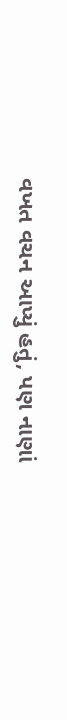વખત વચન આપ્યું હતું, પણ નાણાં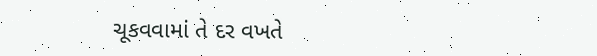ચૂકવવામાં તે દર વખતે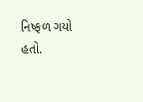નિષ્ફળ ગયો હતો.